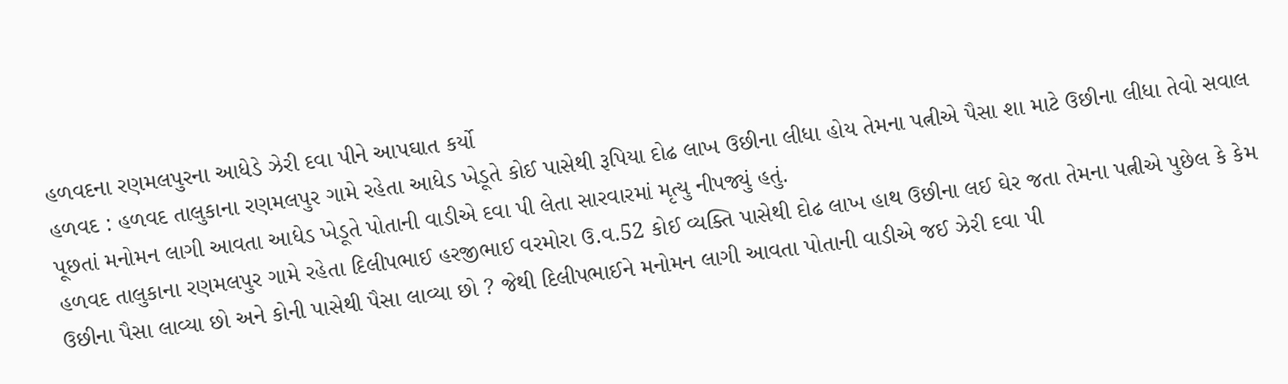હળવદના રણમલપુરના આધેડે ઝેરી દવા પીને આપઘાત કર્યો
હળવદ : હળવદ તાલુકાના રણમલપુર ગામે રહેતા આધેડ ખેડૂતે કોઈ પાસેથી રૂપિયા દોઢ લાખ ઉછીના લીધા હોય તેમના પત્નીએ પૈસા શા માટે ઉછીના લીધા તેવો સવાલ પૂછતાં મનોમન લાગી આવતા આધેડ ખેડૂતે પોતાની વાડીએ દવા પી લેતા સારવારમાં મૃત્યુ નીપજ્યું હતું.
હળવદ તાલુકાના રણમલપુર ગામે રહેતા દિલીપભાઈ હરજીભાઈ વરમોરા ઉ.વ.52 કોઈ વ્યક્તિ પાસેથી દોઢ લાખ હાથ ઉછીના લઈ ઘેર જતા તેમના પત્નીએ પુછેલ કે કેમ ઉછીના પૈસા લાવ્યા છો અને કોની પાસેથી પૈસા લાવ્યા છો ? જેથી દિલીપભાઈને મનોમન લાગી આવતા પોતાની વાડીએ જઈ ઝેરી દવા પી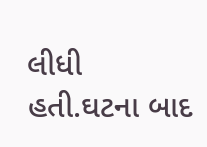લીધી હતી.ઘટના બાદ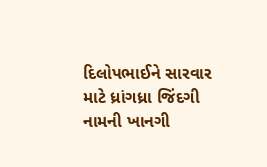દિલોપભાઈને સારવાર માટે ધ્રાંગધ્રા જિંદગી નામની ખાનગી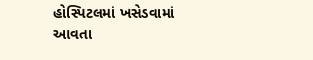હોસ્પિટલમાં ખસેડવામાં આવતા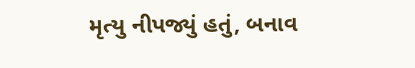મૃત્યુ નીપજ્યું હતું, બનાવ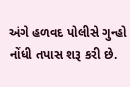અંગે હળવદ પોલીસે ગુન્હો નોંધી તપાસ શરૂ કરી છે.